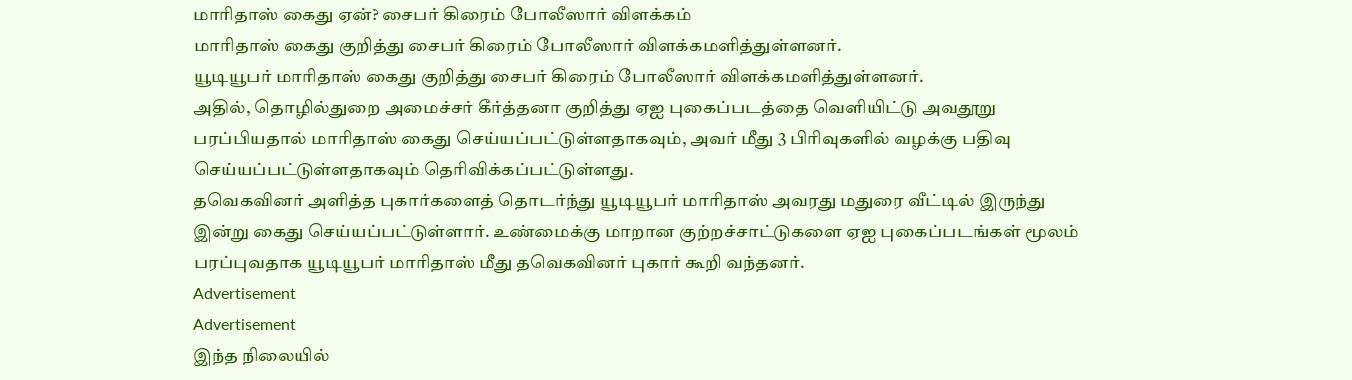மாரிதாஸ் கைது ஏன்? சைபர் கிரைம் போலீஸார் விளக்கம்
மாரிதாஸ் கைது குறித்து சைபர் கிரைம் போலீஸார் விளக்கமளித்துள்ளனர்.
யூடியூபர் மாரிதாஸ் கைது குறித்து சைபர் கிரைம் போலீஸார் விளக்கமளித்துள்ளனர்.
அதில், தொழில்துறை அமைச்சர் கீர்த்தனா குறித்து ஏஐ புகைப்படத்தை வெளியிட்டு அவதூறு பரப்பியதால் மாரிதாஸ் கைது செய்யப்பட்டுள்ளதாகவும், அவர் மீது 3 பிரிவுகளில் வழக்கு பதிவு செய்யப்பட்டுள்ளதாகவும் தெரிவிக்கப்பட்டுள்ளது.
தவெகவினர் அளித்த புகார்களைத் தொடர்ந்து யூடியூபர் மாரிதாஸ் அவரது மதுரை வீட்டில் இருந்து இன்று கைது செய்யப்பட்டுள்ளார். உண்மைக்கு மாறான குற்றச்சாட்டுகளை ஏஐ புகைப்படங்கள் மூலம் பரப்புவதாக யூடியூபர் மாரிதாஸ் மீது தவெகவினர் புகார் கூறி வந்தனர்.
Advertisement
Advertisement
இந்த நிலையில்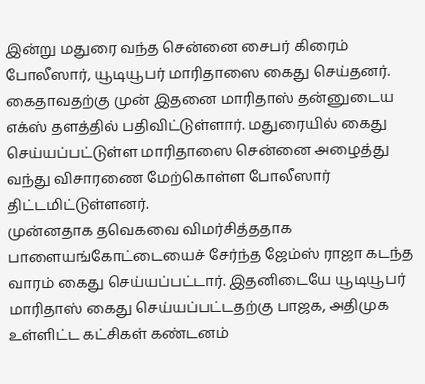இன்று மதுரை வந்த சென்னை சைபர் கிரைம் போலீஸார், யூடியூபர் மாரிதாஸை கைது செய்தனர். கைதாவதற்கு முன் இதனை மாரிதாஸ் தன்னுடைய எக்ஸ் தளத்தில் பதிவிட்டுள்ளார். மதுரையில் கைது செய்யப்பட்டுள்ள மாரிதாஸை சென்னை அழைத்து வந்து விசாரணை மேற்கொள்ள போலீஸார் திட்டமிட்டுள்ளனர்.
முன்னதாக தவெகவை விமர்சித்ததாக பாளையங்கோட்டையைச் சேர்ந்த ஜேம்ஸ் ராஜா கடந்த வாரம் கைது செய்யப்பட்டார். இதனிடையே யூடியூபர் மாரிதாஸ் கைது செய்யப்பட்டதற்கு பாஜக, அதிமுக உள்ளிட்ட கட்சிகள் கண்டனம்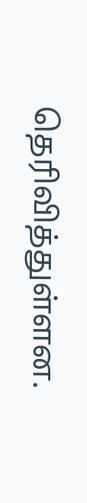தெரிவித்துள்ளன.